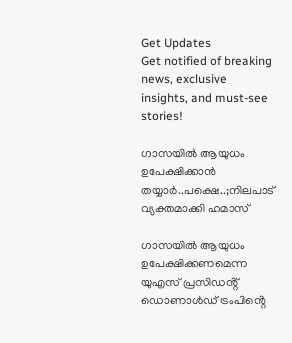Get Updates
Get notified of breaking news, exclusive insights, and must-see stories!

ഗാസയിൽ ആയുധം ഉപേക്ഷിക്കാൻ തയ്യാർ..പക്ഷെ..;നിലപാട് വ്യക്തമാക്കി ഹമാസ്

ഗാസയിൽ ആയുധം ഉപേക്ഷിക്കണമെന്ന യുഎസ് പ്രസിഡൻ്റ് ഡൊണാൾഡ് ട്രംപിൻ്റെ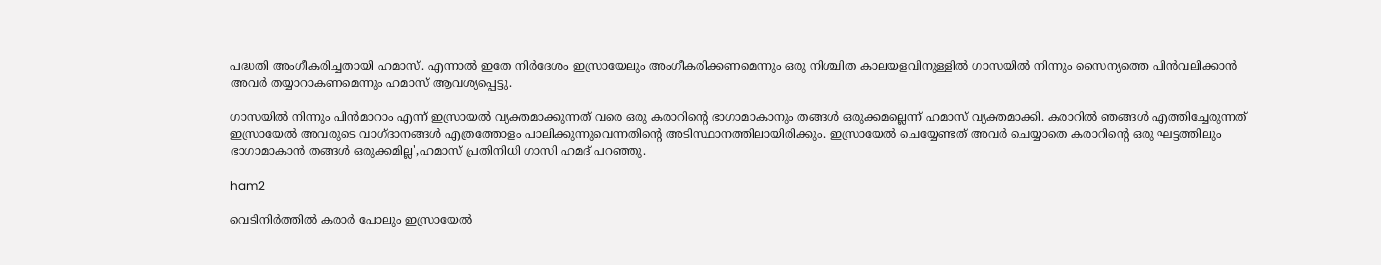പദ്ധതി അംഗീകരിച്ചതായി ഹമാസ്. എന്നാൽ ഇതേ നിർദേശം ഇസ്രായേലും അംഗീകരിക്കണമെന്നും ഒരു നിശ്ചിത കാലയളവിനുള്ളിൽ ഗാസയിൽ നിന്നും സൈന്യത്തെ പിൻവലിക്കാൻ അവർ തയ്യാറാകണമെന്നും ഹമാസ് ആവശ്യപ്പെട്ടു.

ഗാസയിൽ നിന്നും പിൻമാറാം എന്ന് ഇസ്രായൽ വ്യക്തമാക്കുന്നത് വരെ ഒരു കരാറിൻ്റെ ഭാഗാമാകാനും തങ്ങൾ ഒരുക്കമല്ലെന്ന് ഹമാസ് വ്യക്തമാക്കി. കരാറിൽ ഞങ്ങൾ എത്തിച്ചേരുന്നത് ഇസ്രായേൽ അവരുടെ വാഗ്ദാനങ്ങൾ എത്രത്തോളം പാലിക്കുന്നുവെന്നതിൻ്റെ അടിസ്ഥാനത്തിലായിരിക്കും. ഇസ്രായേൽ ചെയ്യേണ്ടത് അവർ ചെയ്യാതെ കരാറിൻ്റെ ഒരു ഘട്ടത്തിലും ഭാഗാമാകാൻ തങ്ങൾ ഒരുക്കമില്ല',ഹമാസ് പ്രതിനിധി ഗാസി ഹമദ് പറഞ്ഞു.

ham2

വെടിനിർത്തിൽ കരാർ പോലും ഇസ്രായേൽ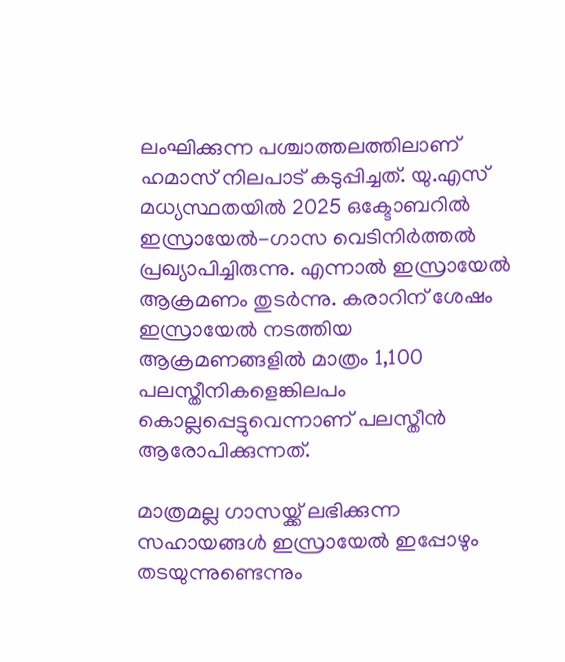ലംഘിക്കുന്ന പശ്ചാത്തലത്തിലാണ് ഹമാസ് നിലപാട് കടുപ്പിച്ചത്. യു.എസ് മധ്യസ്ഥതയിൽ 2025 ഒക്ടോബറിൽ ഇസ്രായേൽ-ഗാസ വെടിനിർത്തൽ പ്രഖ്യാപിച്ചിരുന്നു. എന്നാൽ ഇസ്രായേൽ ആക്രമണം തുടർന്നു. കരാറിന് ശേഷം ഇസ്രായേൽ നടത്തിയ ആക്രമണങ്ങളിൽ മാത്രം 1,100 പലസ്തീനികളെങ്കിലപം കൊല്ലപ്പെട്ടുവെന്നാണ് പലസ്തീൻ ആരോപിക്കുന്നത്.

മാത്രമല്ല ഗാസയ്ക്ക് ലഭിക്കുന്ന സഹായങ്ങൾ ഇസ്രായേൽ ഇപ്പോഴും തടയുന്നുണ്ടെന്നും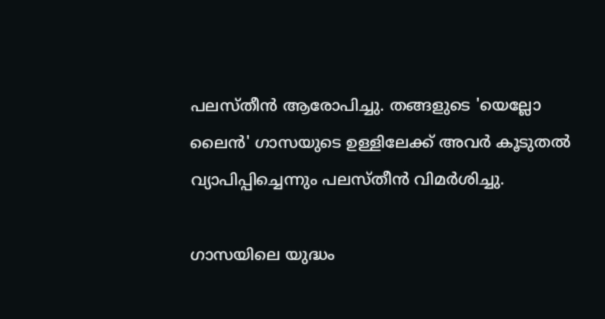പലസ്തീൻ ആരോപിച്ചു. തങ്ങളുടെ 'യെല്ലോ ലൈൻ' ഗാസയുടെ ഉള്ളിലേക്ക് അവർ കൂടുതൽ വ്യാപിപ്പിച്ചെന്നും പലസ്തീൻ വിമർശിച്ചു.

ഗാസയിലെ യുദ്ധം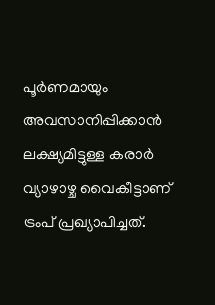പൂർണമായും അവസാനിപ്പിക്കാൻ ലക്ഷ്യമിട്ടുള്ള കരാർ വ്യാഴാഴ്ച വൈകീട്ടാണ് ട്രംപ് പ്രഖ്യാപിച്ചത്.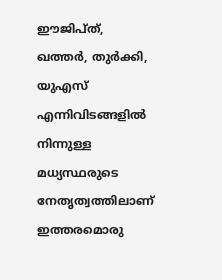ഈജിപ്ത്, ഖത്തർ, തുർക്കി, യുഎസ് എന്നിവിടങ്ങളിൽ നിന്നുള്ള മധ്യസ്ഥരുടെ നേതൃത്വത്തിലാണ് ഇത്തരമൊരു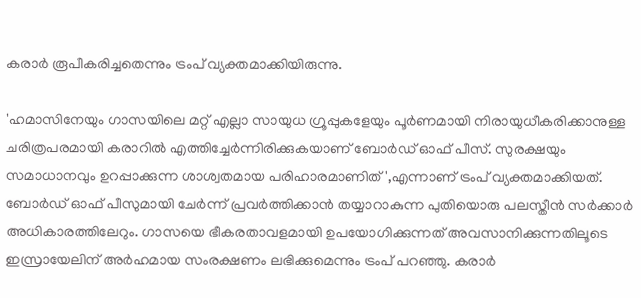കരാർ രൂപീകരിച്ചതെന്നും ട്രംപ് വ്യക്തമാക്കിയിരുന്നു.

'ഹമാസിനേയും ഗാസയിലെ മറ്റ് എല്ലാ സായുധ ഗ്രൂപ്പുകളേയും പൂർണമായി നിരായുധീകരിക്കാനുള്ള ചരിത്രപരമായി കരാറിൽ എത്തിച്ചേർന്നിരിക്കുകയാണ് ബോർഡ് ഓഫ് പീസ്. സുരക്ഷയും സമാധാനവും ഉറപ്പാക്കുന്ന ശാശ്വതമായ പരിഹാരമാണിത്',എന്നാണ് ട്രംപ് വ്യക്തമാക്കിയത്. ബോർഡ് ഓഫ് പീസുമായി ചേർന്ന് പ്രവർത്തിക്കാൻ തയ്യാറാകുന്ന പുതിയൊരു പലസ്തീൻ സർക്കാർ അധികാരത്തിലേറും. ഗാസയെ ഭീകരതാവളമായി ഉപയോഗിക്കുന്നത് അവസാനിക്കുന്നതിലൂടെ ഇസ്രായേലിന് അർഹമായ സംരക്ഷണം ലഭിക്കുമെന്നും ട്രംപ് പറഞ്ഞു. കരാർ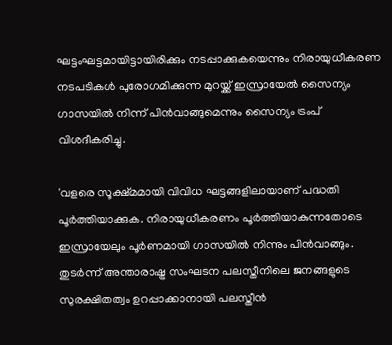ഘട്ടംഘട്ടമായിട്ടായിരിക്കും നടപ്പാക്കുകയെന്നും നിരായുധീകരണ നടപടികൾ പുരോഗമിക്കുന്ന മുറയ്ക്ക് ഇസ്രായേൽ സൈന്യം ഗാസയിൽ നിന്ന് പിൻവാങ്ങുമെന്നും സൈന്യം ട്രംപ് വിശദീകരിച്ചു.

'വളരെ സൂക്ഷ്മമായി വിവിധ ഘട്ടങ്ങളിലായാണ് പദ്ധതി പൂർത്തിയാക്കുക. നിരായുധീകരണം പൂർത്തിയാകുന്നതോടെ ഇസ്രായേലും പൂർണമായി ഗാസയിൽ നിന്നും പിൻവാങ്ങും. തുടർന്ന് അന്താരാഷ്ട്ര സംഘടന പലസ്തീനിലെ ജനങ്ങളുടെ സുരക്ഷിതത്വം ഉറപ്പാക്കാനായി പലസ്തീൻ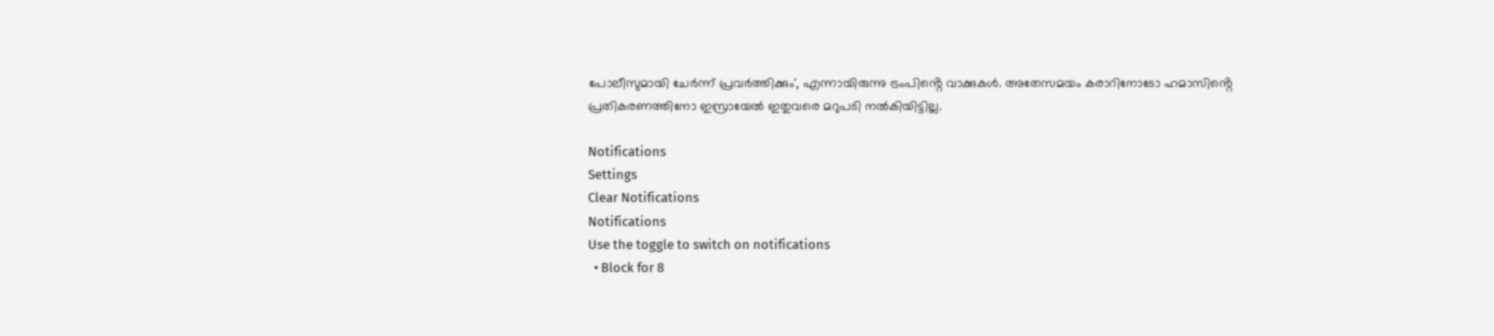പോലീസുമായി ചേർന്ന് പ്രവർത്തിക്കും', എന്നായിരുന്നു ട്രംപിൻ്റെ വാക്കുകൾ. അതേസമയം കരാറിനോടോ ഹമാസിൻ്റെ പ്രതികരണത്തിനോ ഇസ്രായേൽ ഇതുവരെ മറുപടി നൽകിയിട്ടില്ല.

Notifications
Settings
Clear Notifications
Notifications
Use the toggle to switch on notifications
  • Block for 8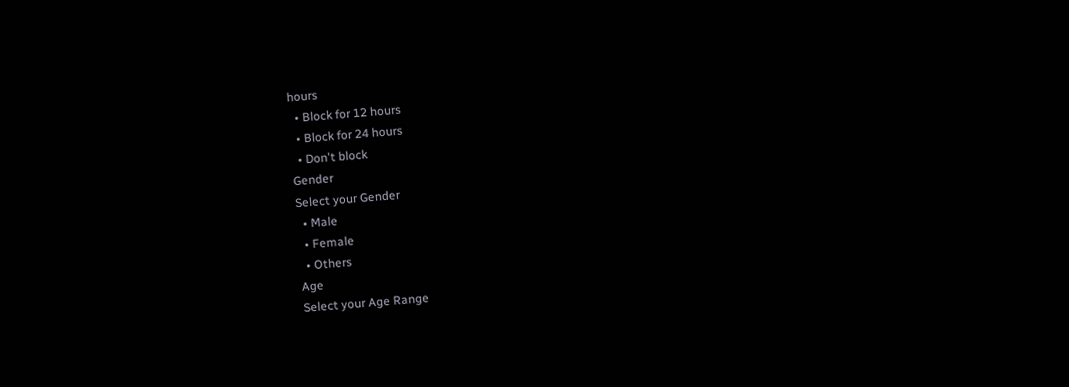hours
  • Block for 12 hours
  • Block for 24 hours
  • Don't block
Gender
Select your Gender
  • Male
  • Female
  • Others
Age
Select your Age Range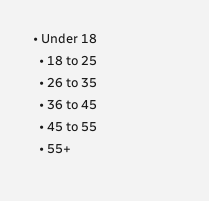• Under 18
  • 18 to 25
  • 26 to 35
  • 36 to 45
  • 45 to 55
  • 55+